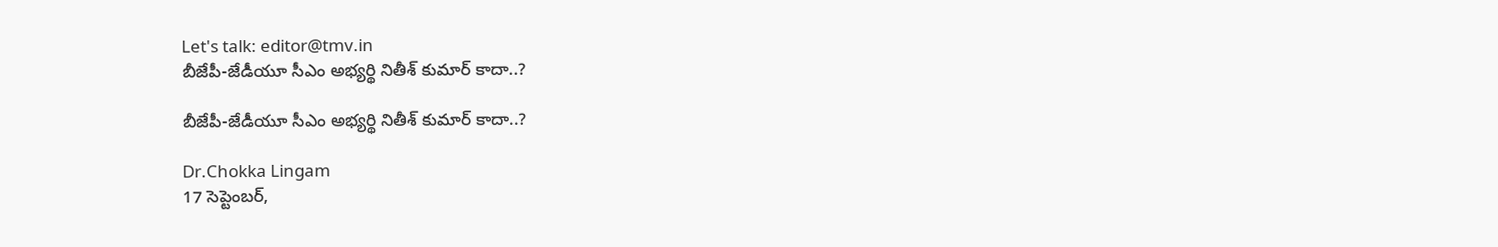Let's talk: editor@tmv.in
బీజేపీ-జేడీయూ సీఎం అభ్యర్థి నితీశ్ కుమార్ కాదా..?

బీజేపీ-జేడీయూ సీఎం అభ్యర్థి నితీశ్ కుమార్ కాదా..?

Dr.Chokka Lingam
17 సెప్టెంబర్,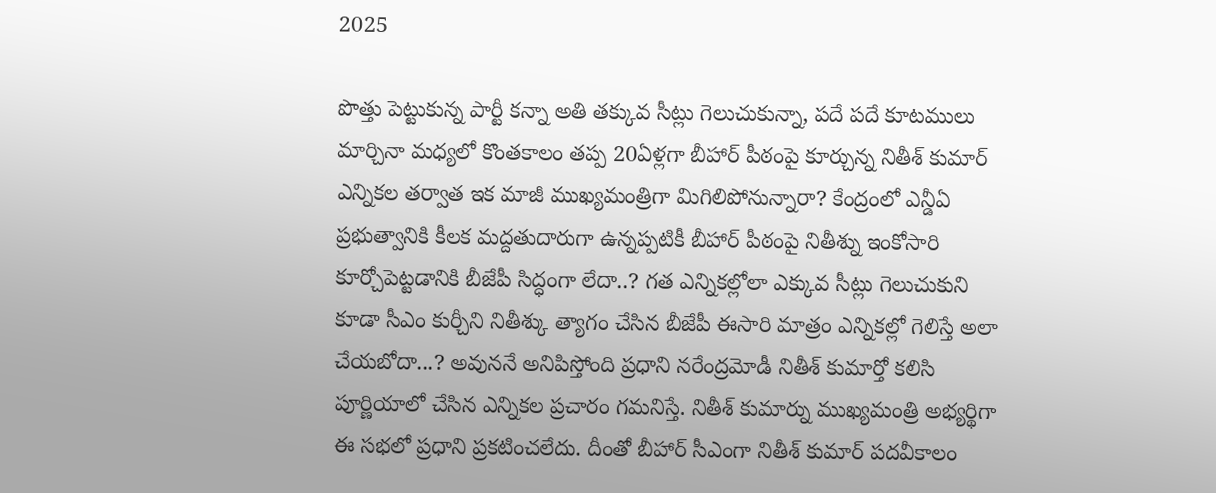2025

పొత్తు పెట్టుకున్న పార్టీ కన్నా అతి తక్కువ సీట్లు గెలుచుకున్నా, పదే పదే కూటములు మార్చినా మధ్యలో కొంతకాలం తప్ప 20ఏళ్లగా బీహార్ పీఠంపై కూర్చున్న నితీశ్ కుమార్ ఎన్నికల తర్వాత ఇక మాజీ ముఖ్యమంత్రిగా మిగిలిపోనున్నారా? కేంద్రంలో ఎన్డీఏ ప్రభుత్వానికి కీలక మద్దతుదారుగా ఉన్నప్పటికీ బీహార్ పీఠంపై నితీశ్ను ఇంకోసారి కూర్చోపెట్టడానికి బీజేపీ సిద్ధంగా లేదా..? గత ఎన్నికల్లోలా ఎక్కువ సీట్లు గెలుచుకుని కూడా సీఎం కుర్చీని నితీశ్కు త్యాగం చేసిన బీజేపీ ఈసారి మాత్రం ఎన్నికల్లో గెలిస్తే అలా చేయబోదా...? అవుననే అనిపిస్తోంది ప్రధాని నరేంద్రమోడీ నితీశ్ కుమార్తో కలిసి పూర్ణియాలో చేసిన ఎన్నికల ప్రచారం గమనిస్తే. నితీశ్ కుమార్ను ముఖ్యమంత్రి అభ్యర్థిగా ఈ సభలో ప్రధాని ప్రకటించలేదు. దీంతో బీహార్ సీఎంగా నితీశ్ కుమార్ పదవీకాలం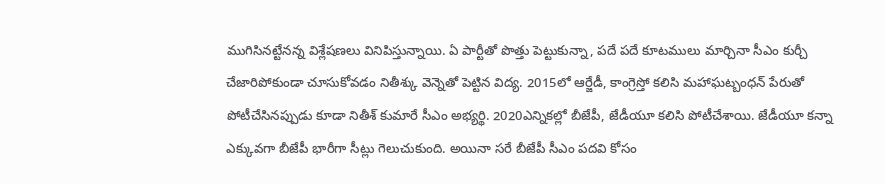ముగిసినట్టేనన్న విశ్లేషణలు వినిపిస్తున్నాయి. ఏ పార్టీతో పొత్తు పెట్టుకున్నా, పదే పదే కూటములు మార్చినా సీఎం కుర్చీ చేజారిపోకుండా చూసుకోవడం నితీశ్కు వెన్నెతో పెట్టిన విద్య. 2015లో ఆర్జేడీ, కాంగ్రెస్తో కలిసి మహాఘట్బంధన్ పేరుతో పోటీచేసినప్పుడు కూడా నితీశ్ కుమారే సీఎం అభ్యర్థి. 2020ఎన్నికల్లో బీజేపీ, జేడీయూ కలిసి పోటీచేశాయి. జేడీయూ కన్నా ఎక్కువగా బీజేపీ భారీగా సీట్లు గెలుచుకుంది. అయినా సరే బీజేపీ సీఎం పదవి కోసం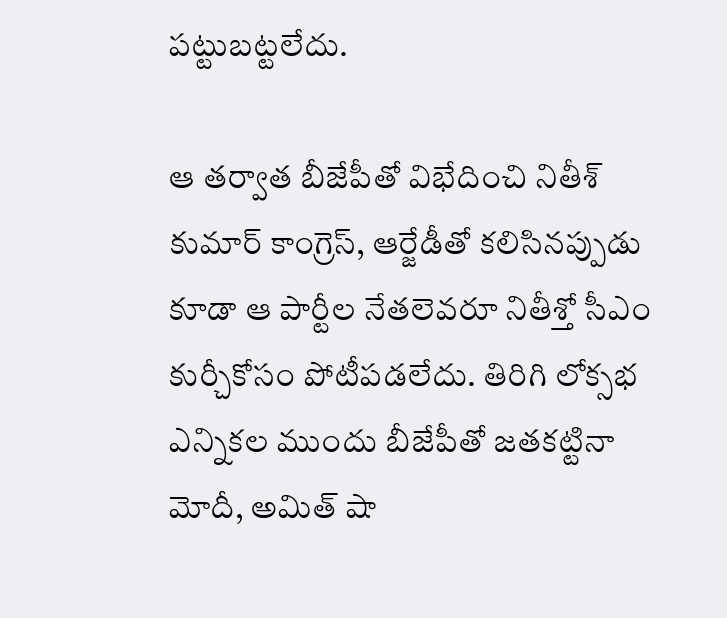పట్టుబట్టలేదు.

ఆ తర్వాత బీజేపీతో విభేదించి నితీశ్ కుమార్ కాంగ్రెస్, ఆర్జేడీతో కలిసినప్పుడు కూడా ఆ పార్టీల నేతలెవరూ నితీశ్తో సీఎం కుర్చీకోసం పోటీపడలేదు. తిరిగి లోక్సభ ఎన్నికల ముందు బీజేపీతో జతకట్టినా మోదీ, అమిత్ షా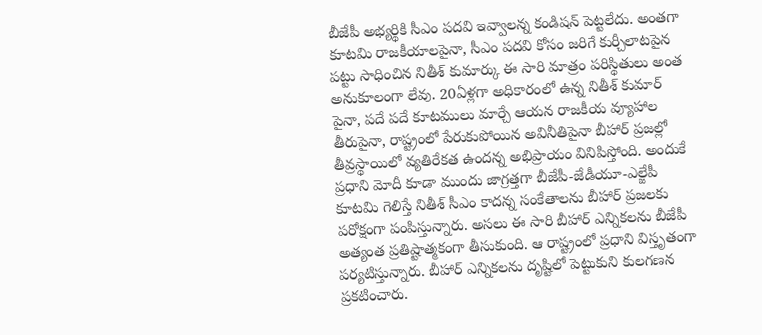బీజేపీ అభ్యర్థికి సీఎం పదవి ఇవ్వాలన్న కండిషన్ పెట్టలేదు. అంతగా కూటమి రాజకీయాలపైనా, సీఎం పదవి కోసం జరిగే కుర్చీలాటపైన పట్టు సాధించిన నితీశ్ కుమార్కు ఈ సారి మాత్రం పరిస్థితులు అంత అనుకూలంగా లేవు. 20ఏళ్లగా అధికారంలో ఉన్న నితీశ్ కుమార్ పైనా, పదే పదే కూటములు మార్చే ఆయన రాజకీయ వ్యూహాల తీరుపైనా, రాష్ట్రంలో పేరుకుపోయిన అవినీతిపైనా బీహార్ ప్రజల్లో తీవ్రస్థాయిలో వ్యతిరేకత ఉందన్న అభిప్రాయం వినిపిస్తోంది. అందుకే ప్రధాని మోదీ కూడా ముందు జాగ్రత్తగా బీజేపీ-జేడీయూ-ఎల్జేపీ కూటమి గెలిస్తే నితీశ్ సీఎం కాదన్న సంకేతాలను బీహార్ ప్రజలకు పరోక్షంగా పంపిస్తున్నారు. అసలు ఈ సారి బీహార్ ఎన్నికలను బీజేపీ అత్యంత ప్రతిష్టాత్మకంగా తీసుకుంది. ఆ రాష్ట్రంలో ప్రధాని విస్తృతంగా పర్యటిస్తున్నారు. బీహార్ ఎన్నికలను దృష్టిలో పెట్టుకుని కులగణన ప్రకటించారు.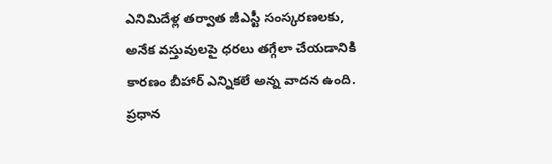ఎనిమిదేళ్ల తర్వాత జీఎస్టీ సంస్కరణలకు, అనేక వస్తువులపై ధరలు తగ్గేలా చేయడానికి కారణం బీహార్ ఎన్నికలే అన్న వాదన ఉంది. ప్రధాన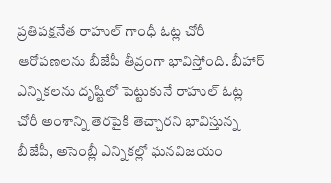ప్రతిపక్షనేత రాహుల్ గాంధీ ఓట్ల చోరీ ఆరోపణలను బీజేపీ తీవ్రంగా భావిస్తోంది. బీహార్ ఎన్నికలను దృష్టిలో పెట్టుకునే రాహుల్ ఓట్ల చోరీ అంశాన్ని తెరపైకి తెచ్చారని భావిస్తున్న బీజేపీ, అసెంబ్లీ ఎన్నికల్లో ఘనవిజయం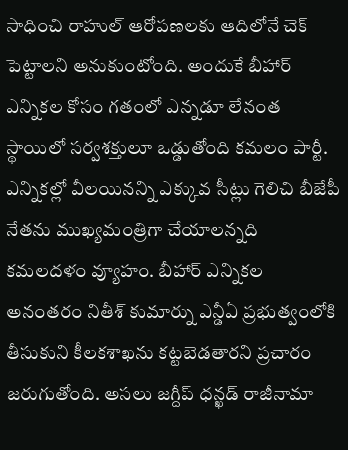సాధించి రాహుల్ ఆరోపణలకు ఆదిలోనే చెక్ పెట్టాలని అనుకుంటోంది. అందుకే బీహార్ ఎన్నికల కోసం గతంలో ఎన్నడూ లేనంత స్థాయిలో సర్వశక్తులూ ఒడ్డుతోంది కమలం పార్టీ. ఎన్నికల్లో వీలయినన్ని ఎక్కువ సీట్లు గెలిచి బీజేపీ నేతను ముఖ్యమంత్రిగా చేయాలన్నది కమలదళం వ్యూహం. బీహార్ ఎన్నికల అనంతరం నితీశ్ కుమార్ను ఎన్డీఏ ప్రభుత్వంలోకి తీసుకుని కీలకశాఖను కట్టబెడతారని ప్రచారం జరుగుతోంది. అసలు జగ్దీప్ ధన్ఖడ్ రాజీనామా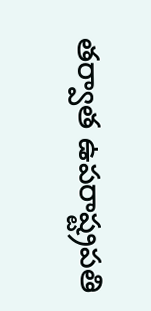తర్వాత ఉపరాష్ట్రపతి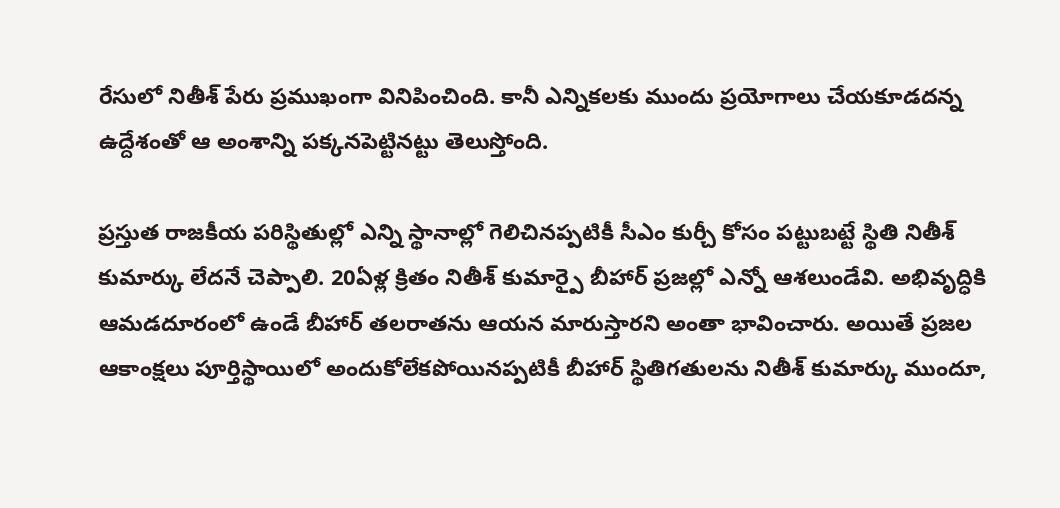రేసులో నితీశ్ పేరు ప్రముఖంగా వినిపించింది. కానీ ఎన్నికలకు ముందు ప్రయోగాలు చేయకూడదన్న ఉద్దేశంతో ఆ అంశాన్ని పక్కనపెట్టినట్టు తెలుస్తోంది.

ప్రస్తుత రాజకీయ పరిస్థితుల్లో ఎన్ని స్థానాల్లో గెలిచినప్పటికీ సీఎం కుర్చీ కోసం పట్టుబట్టే స్థితి నితీశ్ కుమార్కు లేదనే చెప్పాలి. 20ఏళ్ల క్రితం నితీశ్ కుమార్పై బీహార్ ప్రజల్లో ఎన్నో ఆశలుండేవి. అభివృద్ధికి ఆమడదూరంలో ఉండే బీహార్ తలరాతను ఆయన మారుస్తారని అంతా భావించారు. అయితే ప్రజల ఆకాంక్షలు పూర్తిస్థాయిలో అందుకోలేకపోయినప్పటికీ బీహార్ స్థితిగతులను నితీశ్ కుమార్కు ముందూ,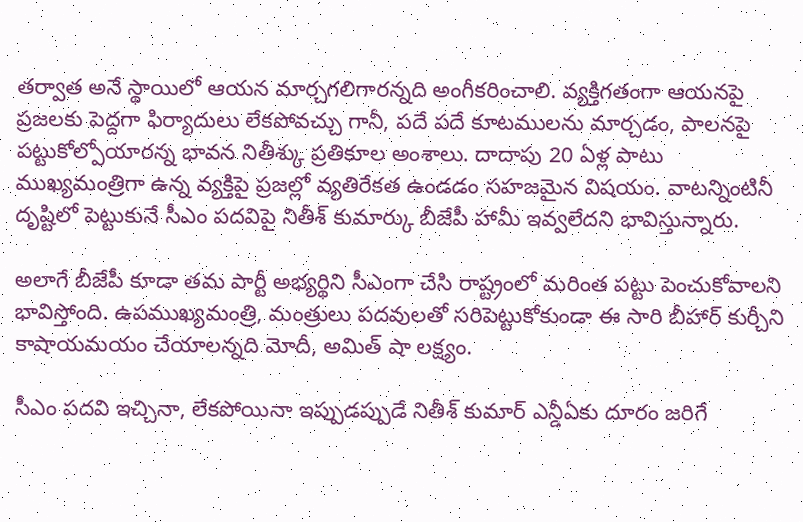తర్వాత అనే స్థాయిలో ఆయన మార్చగలిగారన్నది అంగీకరించాలి. వ్యక్తిగతంగా ఆయనపై ప్రజలకు పెద్దగా ఫిర్యాదులు లేకపోవచ్చు గానీ, పదే పదే కూటములను మార్చడం, పాలనపై పట్టుకోల్పోయారన్న భావన నితీశ్కు ప్రతికూల అంశాలు. దాదాపు 20 ఏళ్ల పాటు ముఖ్యమంత్రిగా ఉన్న వ్యక్తిపై ప్రజల్లో వ్యతిరేకత ఉండడం సహజమైన విషయం. వాటన్నింటినీ దృష్టిలో పెట్టుకునే సీఎం పదవిపై నితీశ్ కుమార్కు బీజేపీ హామీ ఇవ్వలేదని భావిస్తున్నారు.

అలాగే బీజేపీ కూడా తమ పార్టీ అభ్యర్థిని సీఎంగా చేసి రాష్ట్రంలో మరింత పట్టు పెంచుకోవాలని భావిస్తోంది. ఉపముఖ్యమంత్రి, మంత్రులు పదవులతో సరిపెట్టుకోకుండా ఈ సారి బీహార్ కుర్చీని కాషాయమయం చేయాలన్నది మోదీ, అమిత్ షా లక్ష్యం.

సీఎం పదవి ఇచ్చినా, లేకపోయినా ఇప్పుడప్పుడే నితీశ్ కుమార్ ఎన్డీఏకు దూరం జరిగే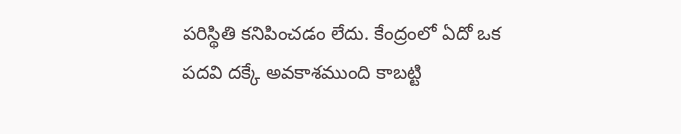పరిస్థితి కనిపించడం లేదు. కేంద్రంలో ఏదో ఒక పదవి దక్కే అవకాశముంది కాబట్టి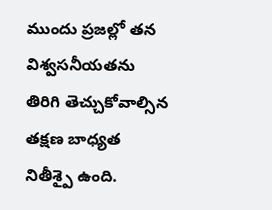ముందు ప్రజల్లో తన విశ్వసనీయతను తిరిగి తెచ్చుకోవాల్సిన తక్షణ బాధ్యత నితీశ్పై ఉంది.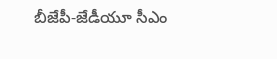బీజేపీ-జేడీయూ సీఎం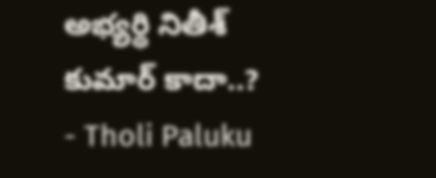అభ్యర్థి నితీశ్ కుమార్ కాదా..? - Tholi Paluku